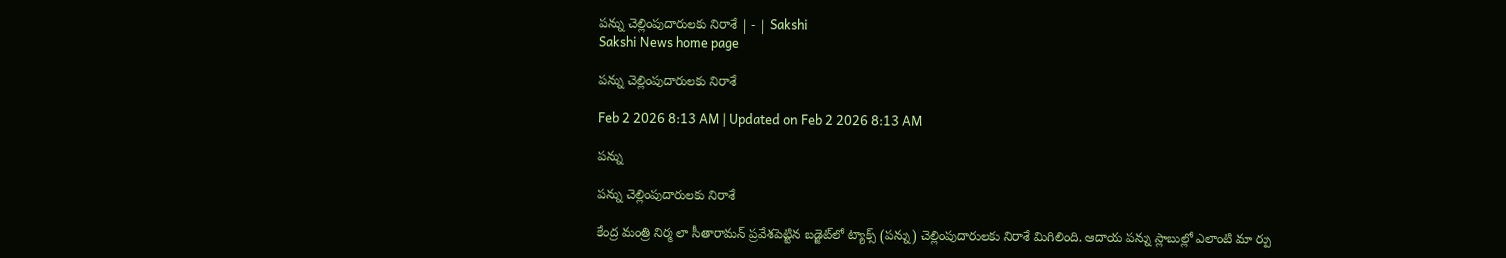పన్ను చెల్లింపుదారులకు నిరాశే | - | Sakshi
Sakshi News home page

పన్ను చెల్లింపుదారులకు నిరాశే

Feb 2 2026 8:13 AM | Updated on Feb 2 2026 8:13 AM

పన్ను

పన్ను చెల్లింపుదారులకు నిరాశే

కేంద్ర మంత్రి నిర్మ లా సీతారామన్‌ ప్రవేశపెట్టిన బడ్జెట్‌లో ట్యాక్స్‌ (పన్ను) చెల్లింపుదారులకు నిరాశే మిగిలింది. ఆదాయ పన్ను స్లాబుల్లో ఎలాంటి మా ర్పు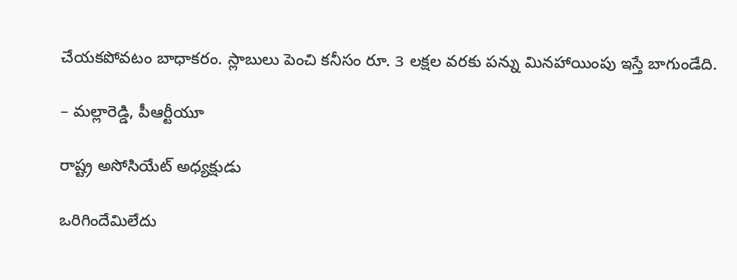చేయకపోవటం బాధాకరం. స్లాబులు పెంచి కనీసం రూ. 3 లక్షల వరకు పన్ను మినహాయింపు ఇస్తే బాగుండేది.

– మల్లారెడ్డి, పీఆర్టీయూ

రాష్ట్ర అసోసియేట్‌ అధ్యక్షుడు

ఒరిగిందేమిలేదు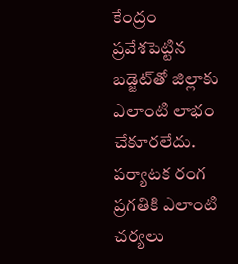కేంద్రం ప్రవేశపెట్టిన బడ్జెట్‌తో జిల్లాకు ఎలాంటి లాభం చేకూరలేదు. పర్యాటక రంగ ప్రగతికి ఎలాంటి చర్యలు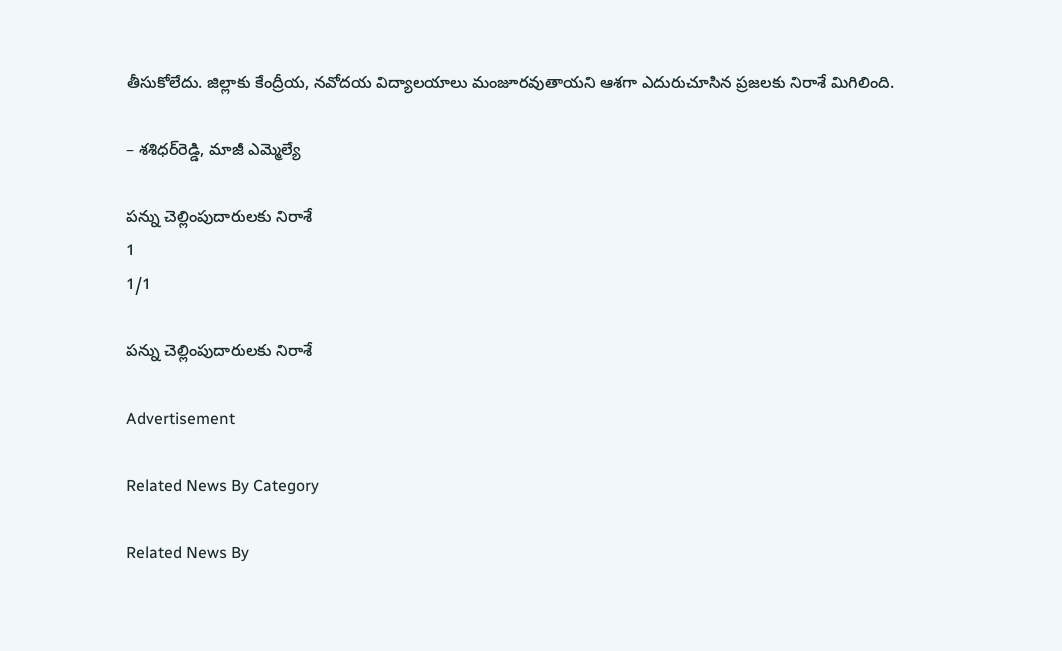తీసుకోలేదు. జిల్లాకు కేంద్రీయ, నవోదయ విద్యాలయాలు మంజూరవుతాయని ఆశగా ఎదురుచూసిన ప్రజలకు నిరాశే మిగిలింది.

– శశిధర్‌రెడ్డి, మాజీ ఎమ్మెల్యే

పన్ను చెల్లింపుదారులకు నిరాశే
1
1/1

పన్ను చెల్లింపుదారులకు నిరాశే

Advertisement

Related News By Category

Related News By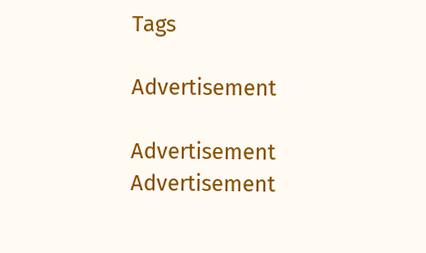Tags

Advertisement

Advertisement
Advertisement